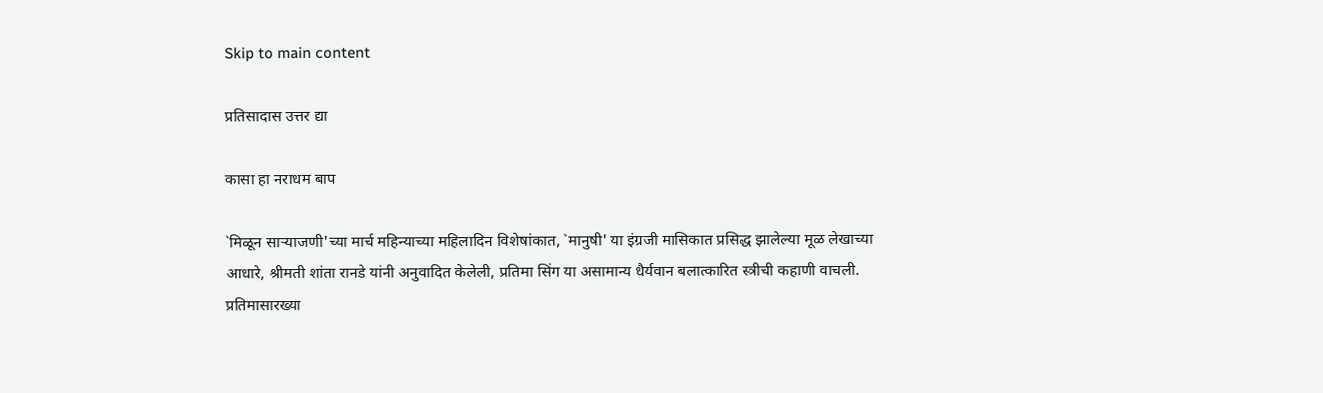Skip to main content

प्रतिसादास उत्तर द्या

कासा हा नराधम बाप

`मिळून साऱ्याजणी'च्या मार्च महिन्याच्या महिलादिन विशेषांकात, `मानुषी' या इंग्रजी मासिकात प्रसिद्ध झालेल्या मूळ लेखाच्या आधारे, श्रीमती शांता रानडे यांनी अनुवादित केलेली, प्रतिमा सिंग या असामान्य धैर्यवान बलात्कारित स्त्रीची कहाणी वाचली. प्रतिमासारख्या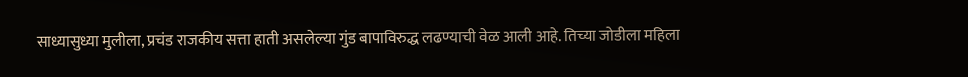साध्यासुध्या मुलीला, प्रचंड राजकीय सत्ता हाती असलेल्या गुंड बापाविरुद्ध लढण्याची वेळ आली आहे. तिच्या जोडीला महिला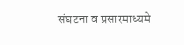संघटना व प्रसारमाध्यमे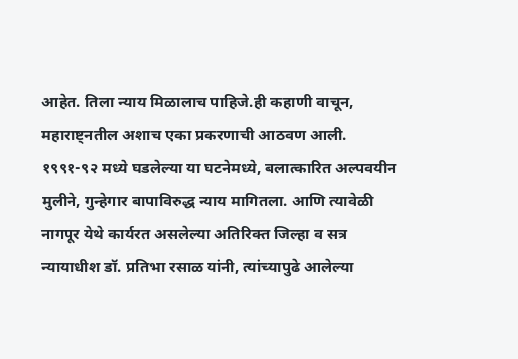आहेत. तिला न्याय मिळालाच पाहिजे.ही कहाणी वाचून, महाराष्ट्नतील अशाच एका प्रकरणाची आठवण आली.
१९९१-९२ मध्ये घडलेल्या या घटनेमध्ये, बलात्कारित अल्पवयीन मुलीने, गुन्हेगार बापाविरुद्ध न्याय मागितला. आणि त्यावेळी नागपूर येथे कार्यरत असलेल्या अतिरिक्त जिल्हा व सत्र न्यायाधीश डॉ. प्रतिभा रसाळ यांनी, त्यांच्यापुढे आलेल्या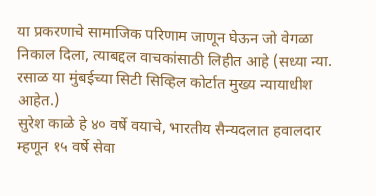या प्रकरणाचे सामाजिक परिणाम जाणून घेऊन जो वेगळा निकाल दिला, त्याबद्दल वाचकांसाठी लिहीत आहे (सध्या न्या. रसाळ या मुंबईच्या सिटी सिव्हिल कोर्टात मुख्य न्यायाधीश आहेत.)
सुरेश काळे हे ४० वर्षे वयाचे, भारतीय सैन्यदलात हवालदार म्हणून १५ वर्षे सेवा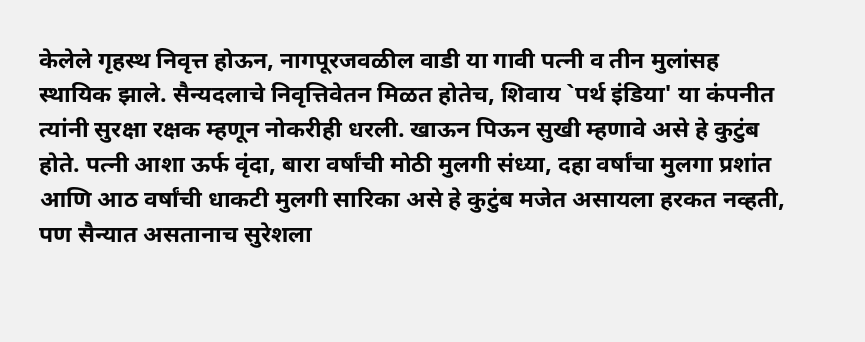केलेले गृहस्थ निवृत्त होऊन, नागपूरजवळील वाडी या गावी पत्नी व तीन मुलांसह स्थायिक झाले. सैन्यदलाचे निवृत्तिवेतन मिळत होतेच, शिवाय `पर्थ इंडिया' या कंपनीत त्यांनी सुरक्षा रक्षक म्हणून नोकरीही धरली. खाऊन पिऊन सुखी म्हणावे असे हे कुटुंब होते. पत्नी आशा ऊर्फ वृंदा, बारा वर्षांची मोठी मुलगी संध्या, दहा वर्षांचा मुलगा प्रशांत आणि आठ वर्षांची धाकटी मुलगी सारिका असे हे कुटुंब मजेत असायला हरकत नव्हती, पण सैन्यात असतानाच सुरेशला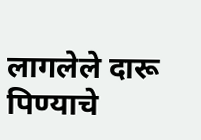लागलेले दारू पिण्याचे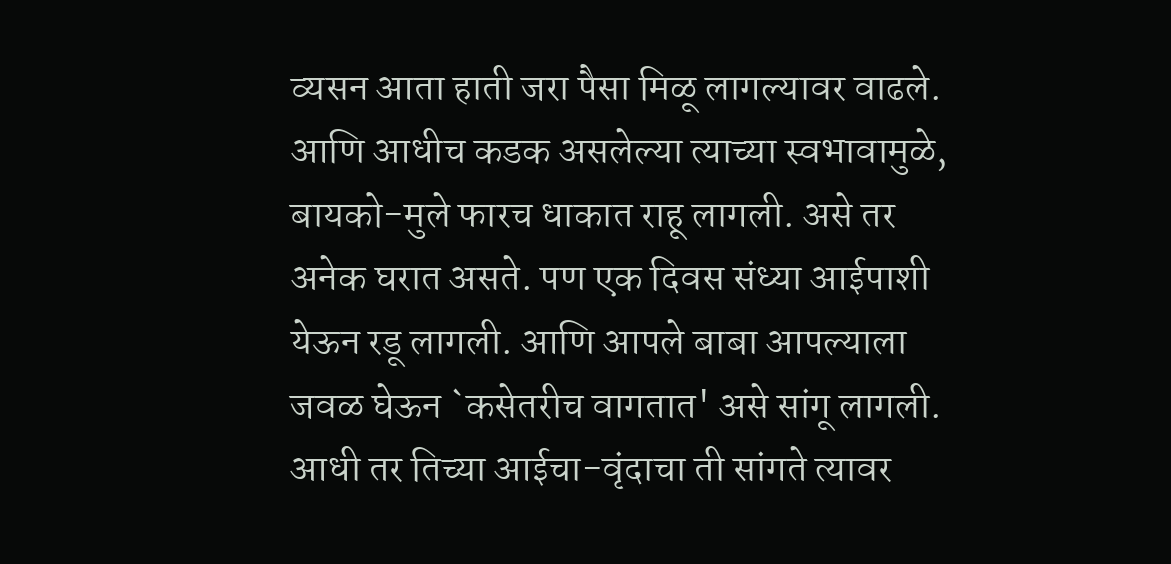व्यसन आता हाती जरा पैसा मिळू लागल्यावर वाढले. आणि आधीच कडक असलेल्या त्याच्या स्वभावामुळे, बायको-मुले फारच धाकात राहू लागली. असे तर अनेक घरात असते. पण एक दिवस संध्या आईपाशी येऊन रडू लागली. आणि आपले बाबा आपल्याला जवळ घेऊन `कसेतरीच वागतात' असे सांगू लागली. आधी तर तिच्या आईचा-वृंदाचा ती सांगते त्यावर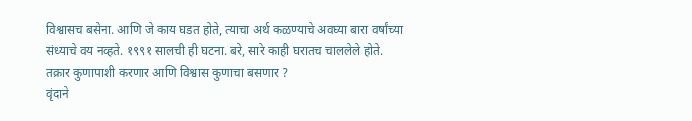विश्वासच बसेना. आणि जे काय घडत होते, त्याचा अर्थ कळण्याचे अवघ्या बारा वर्षांच्या संध्याचे वय नव्हते. १९९१ सालची ही घटना. बरे, सारे काही घरातच चाललेले होते. तक्रार कुणापाशी करणार आणि विश्वास कुणाचा बसणार ?
वृंदाने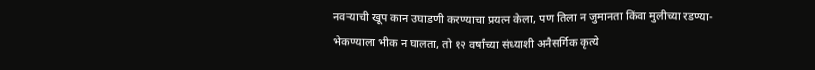नवऱ्याची खूप कान उघाडणी करण्याचा प्रयत्न केला, पण तिला न जुमानता किंवा मुलीच्या रडण्या-भेकण्याला भीक न घालता, तो १२ वर्षांच्या संध्याशी अनैसर्गिक कृत्ये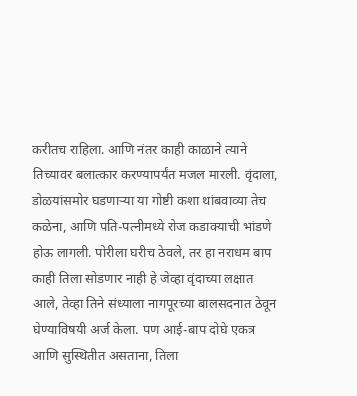करीतच राहिला. आणि नंतर काही काळाने त्याने तिच्यावर बलात्कार करण्यापर्यंत मजल मारली. वृंदाला, डोळयांसमोर घडणाऱ्या या गोष्टी कशा थांबवाव्या तेच कळेना, आणि पति-पत्नीमध्ये रोज कडाक्याची भांडणे होऊ लागली. पोरीला घरीच ठेवले, तर हा नराधम बाप काही तिला सोडणार नाही हे जेव्हा वृंदाच्या लक्षात आले, तेव्हा तिने संध्याला नागपूरच्या बालसदनात ठेवून घेण्याविषयी अर्ज केला. पण आई-बाप दोघे एकत्र आणि सुस्थितीत असताना, तिला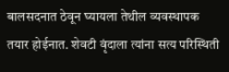बालसदनात ठेवून घ्यायला तेथील व्यवस्थापक तयार होईनात. शेवटी वृंदाला त्यांना सत्य परिस्थिती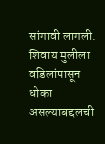सांगावी लागली. शिवाय मुलीला वडिलांपासून धोका असल्याबद्दलची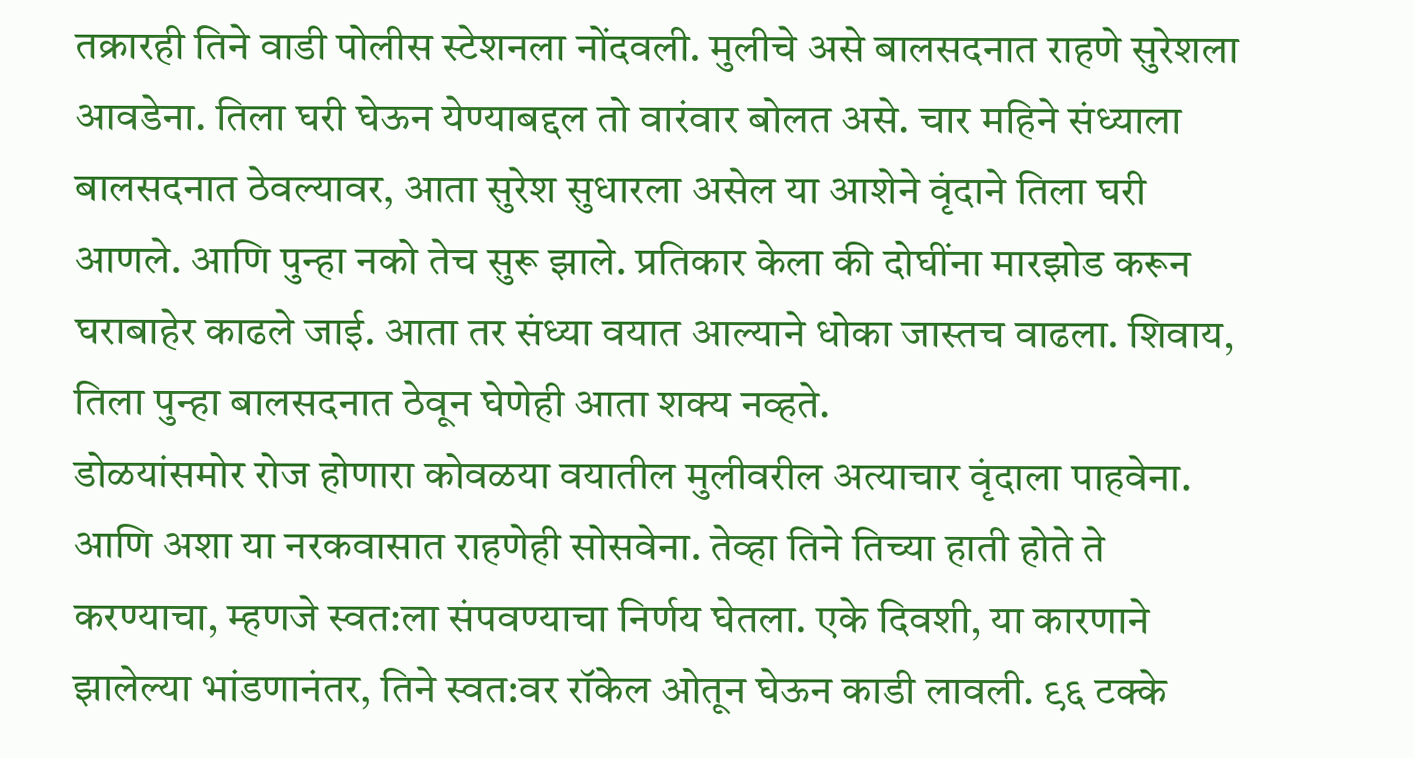तक्रारही तिने वाडी पोलीस स्टेशनला नोंदवली. मुलीचे असे बालसदनात राहणे सुरेशला आवडेना. तिला घरी घेऊन येण्याबद्दल तो वारंवार बोलत असे. चार महिने संध्याला बालसदनात ठेवल्यावर, आता सुरेश सुधारला असेल या आशेने वृंदाने तिला घरी आणले. आणि पुन्हा नको तेच सुरू झाले. प्रतिकार केला की दोघींना मारझोड करून घराबाहेर काढले जाई. आता तर संध्या वयात आल्याने धोका जास्तच वाढला. शिवाय, तिला पुन्हा बालसदनात ठेवून घेणेही आता शक्य नव्हते.
डोळयांसमोर रोज होणारा कोवळया वयातील मुलीवरील अत्याचार वृंदाला पाहवेना. आणि अशा या नरकवासात राहणेही सोसवेना. तेव्हा तिने तिच्या हाती होते ते करण्याचा, म्हणजे स्वत:ला संपवण्याचा निर्णय घेतला. एके दिवशी, या कारणाने झालेल्या भांडणानंतर, तिने स्वत:वर रॉकेल ओतून घेऊन काडी लावली. ९६ टक्के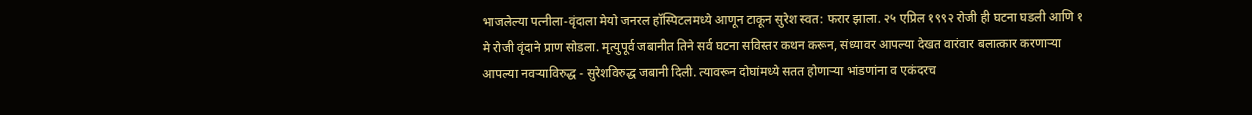भाजलेल्या पत्नीला-वृंदाला मेयो जनरल हॉस्पिटलमध्ये आणून टाकून सुरेश स्वत: फरार झाला. २५ एप्रिल १९९२ रोजी ही घटना घडली आणि १ मे रोजी वृंदाने प्राण सोडला. मृत्युपूर्व जबानीत तिने सर्व घटना सविस्तर कथन करून, संध्यावर आपल्या देखत वारंवार बलात्कार करणाऱ्या आपल्या नवऱ्याविरुद्ध - सुरेशविरुद्ध जबानी दिली. त्यावरून दोघांमध्ये सतत होणाऱ्या भांडणांना व एकंदरच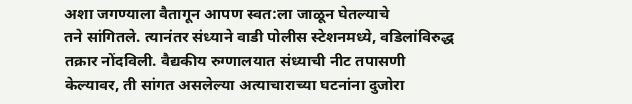अशा जगण्याला वैतागून आपण स्वत:ला जाळून घेतल्याचे
तने सांगितले. त्यानंतर संध्याने वाडी पोलीस स्टेशनमध्ये, वडिलांविरुद्ध तक्रार नोंदविली. वैद्यकीय रुग्णालयात संध्याची नीट तपासणी केल्यावर, ती सांगत असलेल्या अत्याचाराच्या घटनांना दुजोरा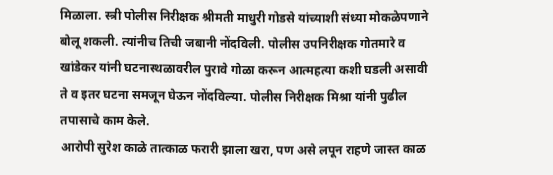मिळाला. स्त्री पोलीस निरीक्षक श्रीमती माधुरी गोडसे यांच्याशी संध्या मोकळेपणाने बोलू शकली. त्यांनीच तिची जबानी नोंदविली. पोलीस उपनिरीक्षक गोतमारे व खांडेकर यांनी घटनास्थळावरील पुरावे गोळा करून आत्महत्या कशी घडली असावी ते व इतर घटना समजून घेऊन नोंदविल्या. पोलीस निरीक्षक मिश्रा यांनी पुढील तपासाचे काम केले.
आरोपी सुरेश काळे तात्काळ फरारी झाला खरा, पण असे लपून राहणे जास्त काळ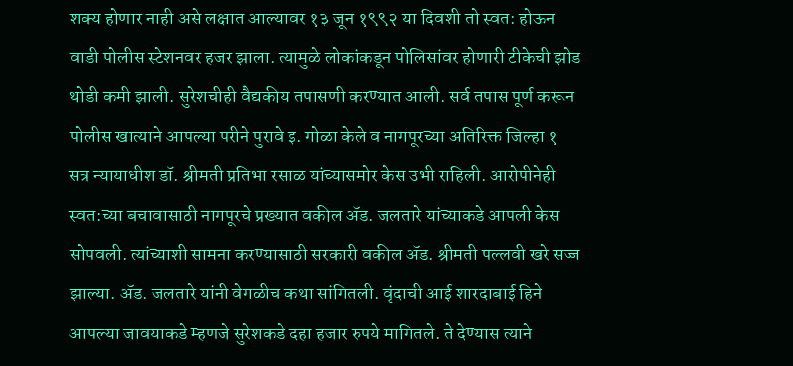शक्य होणार नाही असे लक्षात आल्यावर १३ जून १९९२ या दिवशी तो स्वत: होऊन वाडी पोलीस स्टेशनवर हजर झाला. त्यामुळे लोकांकडून पोलिसांवर होणारी टीकेची झोड थोडी कमी झाली. सुरेशचीही वैद्यकीय तपासणी करण्यात आली. सर्व तपास पूर्ण करून पोलीस खात्याने आपल्या परीने पुरावे इ. गोळा केले व नागपूरच्या अतिरिक्त जिल्हा १ सत्र न्यायाधीश डॉ. श्रीमती प्रतिभा रसाळ यांच्यासमोर केस उभी राहिली. आरोपीनेही स्वत:च्या बचावासाठी नागपूरचे प्रख्यात वकील ॲड. जलतारे यांच्याकडे आपली केस सोपवली. त्यांच्याशी सामना करण्यासाठी सरकारी वकील ॲड. श्रीमती पल्लवी खरे सज्ज झाल्या. ॲड. जलतारे यांनी वेगळीच कथा सांगितली. वृंदाची आई शारदाबाई हिने आपल्या जावयाकडे म्हणजे सुरेशकडे दहा हजार रुपये मागितले. ते देण्यास त्याने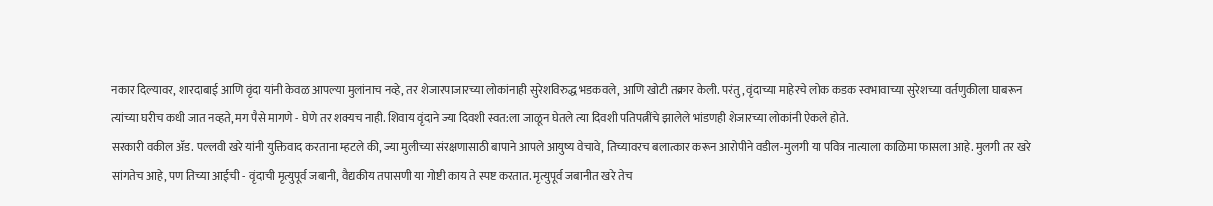नकार दिल्यावर, शारदाबाई आणि वृंदा यांनी केवळ आपल्या मुलांनाच नव्हे, तर शेजारपाजारच्या लोकांनाही सुरेशविरुद्ध भडकवले, आणि खोटी तक्रार केली. परंतु, वृंदाच्या माहेरचे लोक कडक स्वभावाच्या सुरेशच्या वर्तणुकीला घाबरून त्यांच्या घरीच कधी जात नव्हते, मग पैसे मागणे - घेणे तर शक्यच नाही. शिवाय वृंदाने ज्या दिवशी स्वत:ला जाळून घेतले त्या दिवशी पतिपत्नींचे झालेले भांडणही शेजारच्या लोकांनी ऐकले होते.
सरकारी वकील ॲड. पल्लवी खरे यांनी युक्तिवाद करताना म्हटले की, ज्या मुलीच्या संरक्षणासाठी बापाने आपले आयुष्य वेचावे, तिच्यावरच बलात्कार करून आरोपीने वडील-मुलगी या पवित्र नात्याला काळिमा फासला आहे. मुलगी तर खरे सांगतेच आहे, पण तिच्या आईची - वृंदाची मृत्युपूर्व जबानी, वैद्यकीय तपासणी या गोष्टी काय ते स्पष्ट करतात. मृत्युपूर्व जबानीत खरे तेच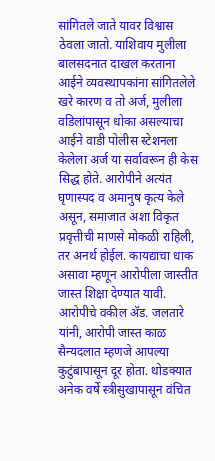सांगितले जाते यावर विश्वास ठेवला जातो. याशिवाय मुलीला बालसदनात दाखल करताना आईने व्यवस्थापकांना सांगितलेले खरे कारण व तो अर्ज, मुलीला वडिलांपासून धोका असल्याचा आईने वाडी पोलीस स्टेशनला केलेला अर्ज या सर्वावरून ही केस सिद्ध होते. आरोपीने अत्यंत घृणास्पद व अमानुष कृत्य केले असून, समाजात अशा विकृत प्रवृत्तीची माणसे मोकळी राहिली, तर अनर्थ होईल. कायद्याचा धाक असावा म्हणून आरोपीला जास्तीत जास्त शिक्षा देण्यात यावी. आरोपीचे वकील ॲड. जलतारे यांनी, आरोपी जास्त काळ सैन्यदलात म्हणजे आपल्या कुटुंबापासून दूर होता. थोडक्यात अनेक वर्षे स्त्रीसुखापासून वंचित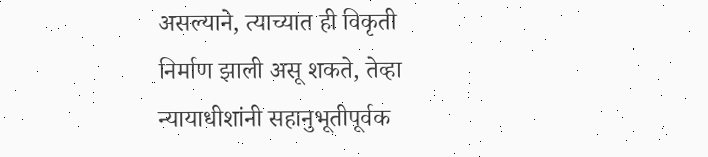असल्याने, त्याच्यात ही विकृती निर्माण झाली असू शकते, तेव्हा न्यायाधीशांनी सहानुभूतीपूर्वक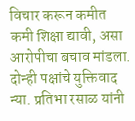विचार करून कमीत कमी शिक्षा द्यावी, असा आरोपीचा बचाव मांडला. दोन्ही पक्षांचे युक्तिवाद न्या. प्रतिभा रसाळ यांनी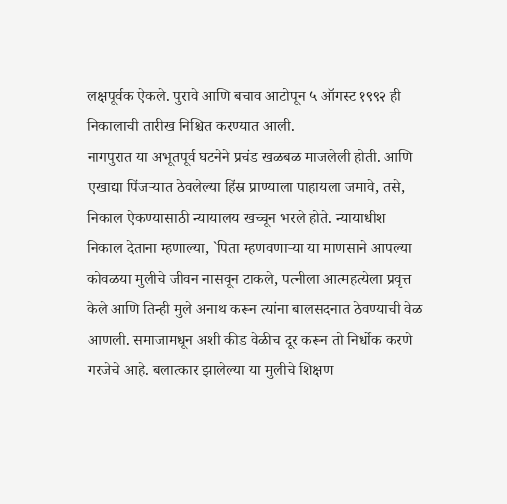लक्षपूर्वक ऐकले. पुरावे आणि बचाव आटोपून ५ ऑगस्ट १९९२ ही निकालाची तारीख निश्चित करण्यात आली.
नागपुरात या अभूतपूर्व घटनेने प्रचंड खळबळ माजलेली होती. आणि एखाद्या पिंजऱ्यात ठेवलेल्या हिंस्र प्राण्याला पाहायला जमावे, तसे, निकाल ऐकण्यासाठी न्यायालय खच्चून भरले होते. न्यायाधीश निकाल देताना म्हणाल्या, `पिता म्हणवणाऱ्या या माणसाने आपल्या कोवळया मुलीचे जीवन नासवून टाकले, पत्नीला आत्महत्येला प्रवृत्त केले आणि तिन्ही मुले अनाथ करून त्यांना बालसदनात ठेवण्याची वेळ आणली. समाजामधून अशी कीड वेळीच दूर करून तो निर्धोक करणे गरजेचे आहे. बलात्कार झालेल्या या मुलीचे शिक्षण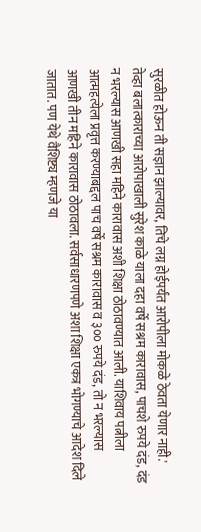सुरळीत होऊन ती सज्ञान झाल्यावर, तिचे लग्न होईपर्यंत आरोपीला मोकळे ठेवता येणार नाही.' तेव्हा बलात्काराच्या आरोपाखाली सुरेश काळे याला दहा वर्षे सश्रम कारावास, पाचशे रुपये दंड, दंड न भरल्यास आणखी सहा महिने कारावास अशी शिक्षा ठोठावण्यात आली. याशिवाय पत्नीला आत्महत्येला प्रवृत्त करण्याबद्दल पाच वर्षे सश्रम कारावास व ३०० रुपये दंड, तो न भरल्यास आणखी तीन महिने कारावास ठोठावला. सर्वसाधारणपणे अशा शिक्षा एकत्र भोगण्याचे आदेश दिले जातात. पण येथे वैशिष्ट्य म्हणजे या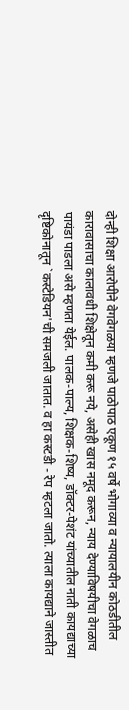दोन्ही शिक्षा आरोपीने वेगवेगळया म्हणजे पाठोपाठ एकूण १५ वर्षे भोगाव्या व न्यायालयीन कोठडीतील कारावासाचा कालावधी शिक्षेतून कमी करू नये, असेही खास नमूद करून, न्याय देण्याविषयीचा वेगळाच पायंडा पाडला असे म्हणता येईल. पालक-पाल्य, शिक्षक-शिष्य, डॉक्टर-पेशंट यांच्यातील नाती कायद्याच्या दृष्टिकोनातून `कस्टेडियन'ची समजली जातात. व हा कस्टडी - रेप म्हटला जातो. त्याला कायद्याने जास्तीत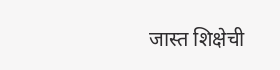जास्त शिक्षेची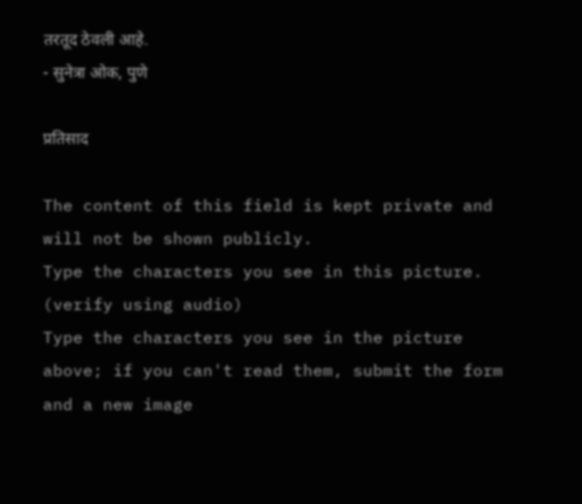तरतूद ठेवली आहे.
- सुनेत्रा ओक, पुणे

प्रतिसाद

The content of this field is kept private and will not be shown publicly.
Type the characters you see in this picture. (verify using audio)
Type the characters you see in the picture above; if you can't read them, submit the form and a new image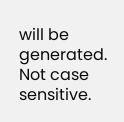will be generated. Not case sensitive.